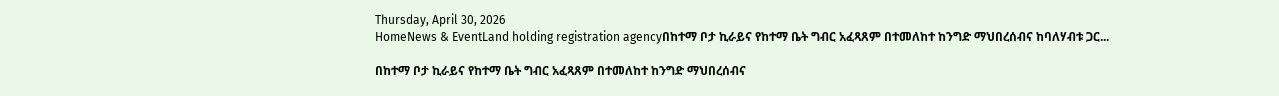Thursday, April 30, 2026
HomeNews & EventLand holding registration agencyበከተማ ቦታ ኪራይና የከተማ ቤት ግብር አፈጻጸም በተመለከተ ከንግድ ማህበረሰብና ከባለሃብቱ ጋር...

በከተማ ቦታ ኪራይና የከተማ ቤት ግብር አፈጻጸም በተመለከተ ከንግድ ማህበረሰብና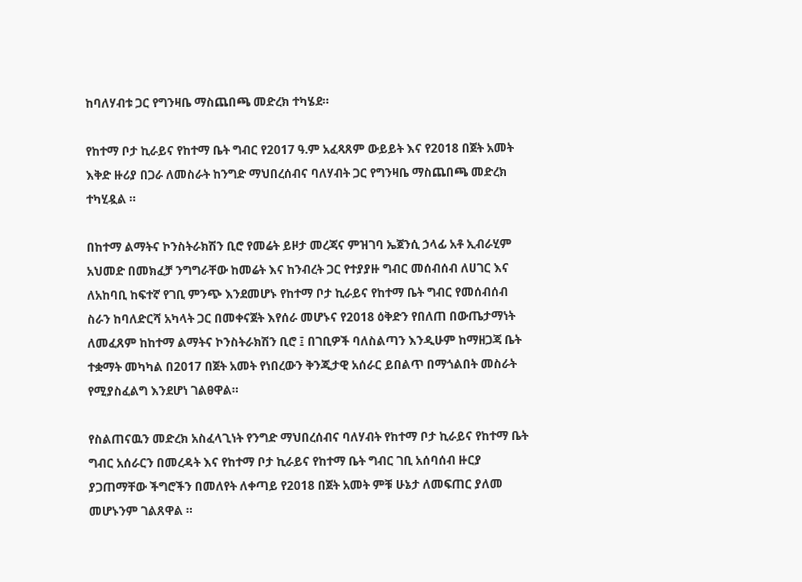ከባለሃብቱ ጋር የግንዛቤ ማስጨበጫ መድረክ ተካሄደ።

የከተማ ቦታ ኪራይና የከተማ ቤት ግብር የ2017 ዓ.ም አፈጻጸም ውይይት እና የ2018 በጀት አመት እቅድ ዙሪያ በጋራ ለመስራት ከንግድ ማህበረሰብና ባለሃብት ጋር የግንዛቤ ማስጨበጫ መድረክ ተካሂዷል ።

በከተማ ልማትና ኮንስትራክሽን ቢሮ የመሬት ይዞታ መረጃና ምዝገባ ኤጀንሲ ኃላፊ አቶ ኢብራሂም አህመድ በመክፈቻ ንግግራቸው ከመሬት እና ከንብረት ጋር የተያያዙ ግብር መሰብሰብ ለሀገር እና ለአከባቢ ከፍተኛ የገቢ ምንጭ እንደመሆኑ የከተማ ቦታ ኪራይና የከተማ ቤት ግብር የመሰብሰብ ስራን ከባለድርሻ አካላት ጋር በመቀናጀት እየሰራ መሆኑና የ2018 ዕቅድን የበለጠ በውጤታማነት ለመፈጸም ከከተማ ልማትና ኮንስትራክሽን ቢሮ ፤ በገቢዎች ባለስልጣን እንዲሁም ከማዘጋጃ ቤት ተቋማት መካካል በ2017 በጀት አመት የነበረውን ቅንጂታዊ አሰራር ይበልጥ በማጎልበት መስራት የሚያስፈልግ እንደሆነ ገልፀዋል።

የስልጠናዉን መድረክ አስፈላጊነት የንግድ ማህበረሰብና ባለሃብት የከተማ ቦታ ኪራይና የከተማ ቤት ግብር አሰራርን በመረዳት እና የከተማ ቦታ ኪራይና የከተማ ቤት ግብር ገቢ አሰባሰብ ዙርያ ያጋጠማቸው ችግሮችን በመለየት ለቀጣይ የ2018 በጀት አመት ምቹ ሁኔታ ለመፍጠር ያለመ መሆኑንም ገልጸዋል ።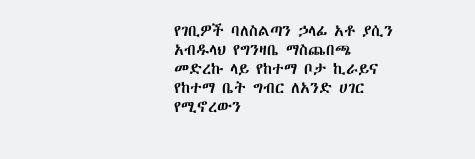የገቢዎች ባለስልጣን ኃላፊ አቶ ያሲን አብዱላህ የግንዛቤ ማስጨበጫ መድረኩ ላይ የከተማ ቦታ ኪራይና የከተማ ቤት ግብር ለአንድ ሀገር የሚኖረውን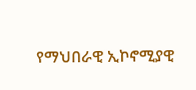የማህበራዊ ኢኮኖሚያዊ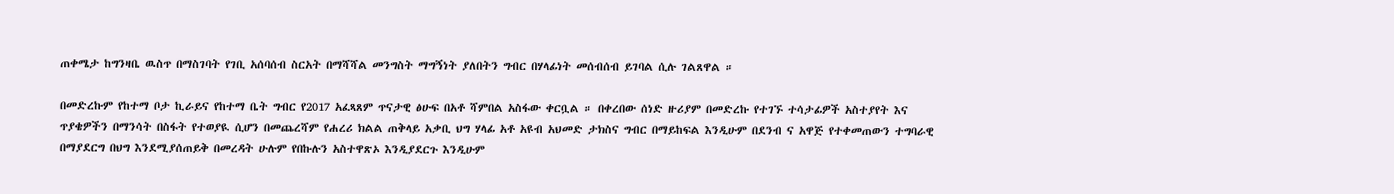ጠቀሜታ ከግንዛቤ ዉስጥ በማስገባት የገቢ አሰባሰብ ስርአት በማሻሻል መንግስት ማግኝነት ያለበትን ግብር በሃላፊነት መሰብሰብ ይገባል ሲሉ ገልጸዋል ።

በመድረኩም የከተማ ቦታ ኪራይና የከተማ ቤት ግብር የ2017 አፈጻጸም ጥናታዊ ፅሁፍ በአቶ ሻምበል አስፋው ቀርቧል ። በቀረበው ሰነድ ዙሪያም በመድረኩ የተገኙ ተሳታፊዎች አስተያየት እና ጥያቄዎችን በማንሳት በስፋት የተወያዪ ሲሆን በመጨረሻም የሐረሪ ክልል ጠቅላይ አቃቢ ህግ ሃላፊ አቶ አዩብ አህመድ ታክስና ግብር በማይከፍል እንዲሁም በደንብ ና አዋጅ የተቀመጠውን ተግባራዊ በማያደርግ በህግ እንደሚያሰጠይቅ በመረዳት ሁሉም የበኩሉን አስተዋጽኦ እንዲያደርጉ እንዲሁም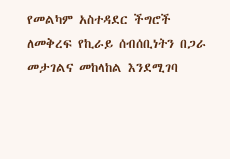የመልካም አስተዳደር ችግሮች ለመቅረፍ የኪራይ ሰብሰቢነትን በጋራ መታገልና መከላከል እንደሚገባ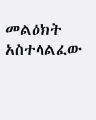መልዕክት አስተላልፈው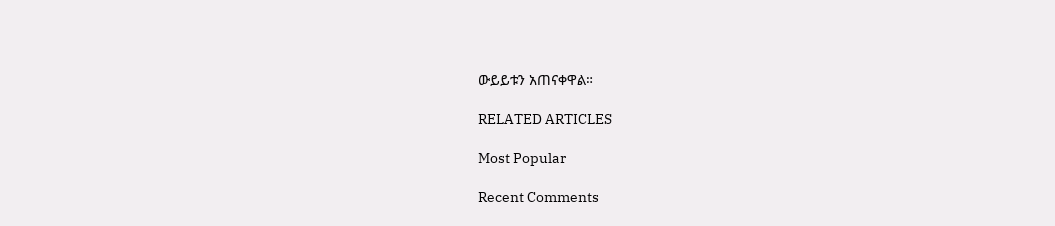ውይይቱን አጠናቀዋል።

RELATED ARTICLES

Most Popular

Recent Comments